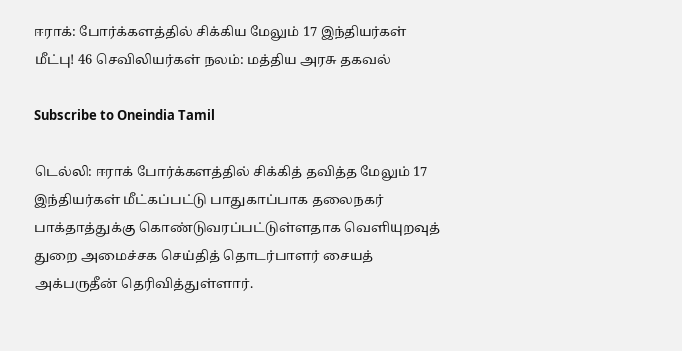ஈராக்: போர்க்களத்தில் சிக்கிய மேலும் 17 இந்தியர்கள் மீட்பு! 46 செவிலியர்கள் நலம்: மத்திய அரசு தகவல்

Subscribe to Oneindia Tamil

டெல்லி: ஈராக் போர்க்களத்தில் சிக்கித் தவித்த மேலும் 17 இந்தியர்கள் மீட்கப்பட்டு பாதுகாப்பாக தலைநகர் பாக்தாத்துக்கு கொண்டுவரப்பட்டுள்ளதாக வெளியுறவுத் துறை அமைச்சக செய்தித் தொடர்பாளர் சையத் அக்பருதீன் தெரிவித்துள்ளார்.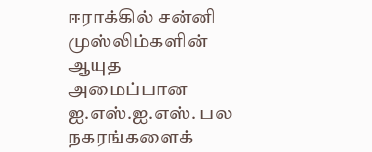ஈராக்கில் சன்னி முஸ்லிம்களின் ஆயுத அமைப்பான ஐ.எஸ்.ஐ.எஸ். பல நகரங்களைக்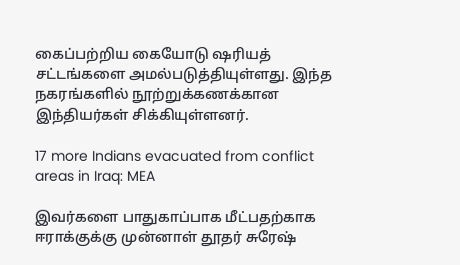கைப்பற்றிய கையோடு ஷரியத் சட்டங்களை அமல்படுத்தியுள்ளது. இந்த நகரங்களில் நூற்றுக்கணக்கான இந்தியர்கள் சிக்கியுள்ளனர்.

17 more Indians evacuated from conflict areas in Iraq: MEA

இவர்களை பாதுகாப்பாக மீட்பதற்காக ஈராக்குக்கு முன்னாள் தூதர் சுரேஷ்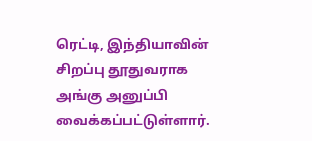ரெட்டி, இந்தியாவின் சிறப்பு தூதுவராக அங்கு அனுப்பி வைக்கப்பட்டுள்ளார்.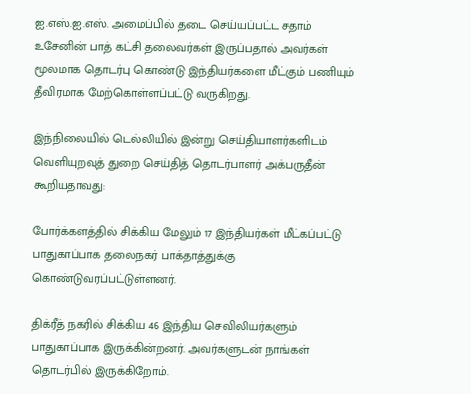ஐ.எஸ்.ஐ.எஸ். அமைப்பில் தடை செய்யப்பட்ட சதாம் உசேனின் பாத் கட்சி தலைவர்கள் இருப்பதால் அவர்கள் மூலமாக தொடர்பு கொண்டு இந்தியர்களை மீட்கும் பணியும் தீவிரமாக மேற்கொள்ளப்பட்டு வருகிறது.

இந்நிலையில் டெல்லியில் இன்று செய்தியாளர்களிடம் வெளியுறவுத் துறை செய்தித் தொடர்பாளர் அக்பருதீன் கூறியதாவது:

போர்க்களத்தில் சிக்கிய மேலும் 17 இந்தியர்கள் மீட்கப்பட்டு பாதுகாப்பாக தலைநகர் பாக்தாத்துக்கு கொண்டுவரப்பட்டுள்ளனர்.

திக்ரீத் நகரில் சிக்கிய 46 இந்திய செவிலியர்களும் பாதுகாப்பாக இருக்கின்றனர். அவர்களுடன் நாங்கள் தொடர்பில் இருக்கிறோம்.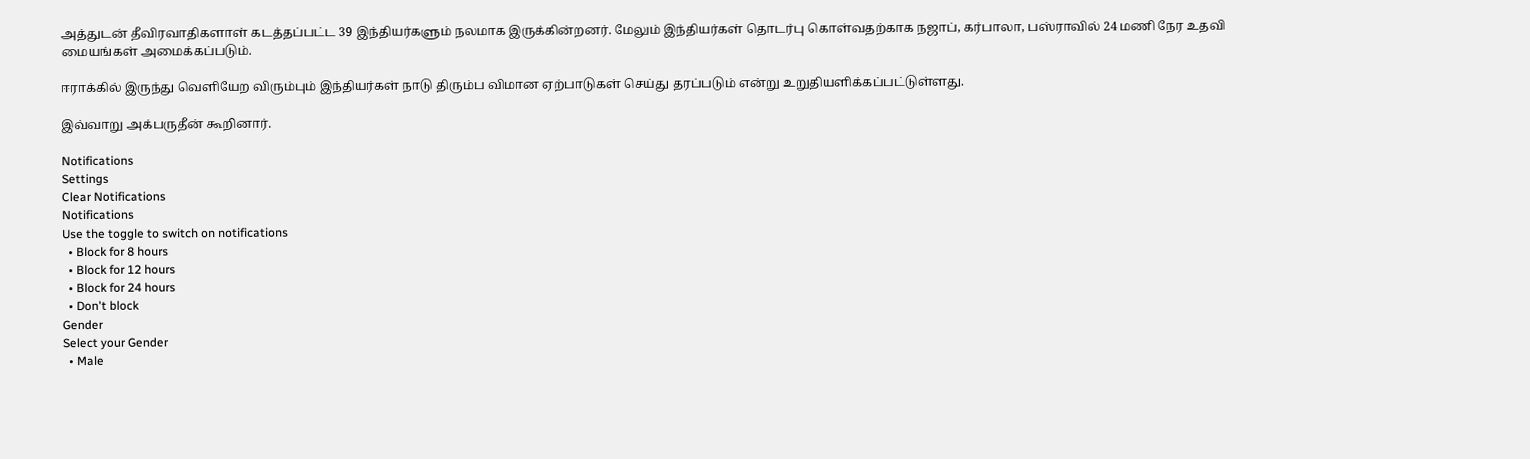அத்துடன் தீவிரவாதிகளாள் கடத்தப்பட்ட 39 இந்தியர்களும் நலமாக இருக்கின்றனர். மேலும் இந்தியர்கள் தொடர்பு கொள்வதற்காக நஜாப், கர்பாலா, பஸ்ராவில் 24 மணி நேர உதவி மையங்கள் அமைக்கப்படும்.

ஈராக்கில் இருந்து வெளியேற விரும்பும் இந்தியர்கள் நாடு திரும்ப விமான ஏற்பாடுகள் செய்து தரப்படும் என்று உறுதியளிக்கப்பட்டுள்ளது.

இவ்வாறு அக்பருதீன் கூறினார்.

Notifications
Settings
Clear Notifications
Notifications
Use the toggle to switch on notifications
  • Block for 8 hours
  • Block for 12 hours
  • Block for 24 hours
  • Don't block
Gender
Select your Gender
  • Male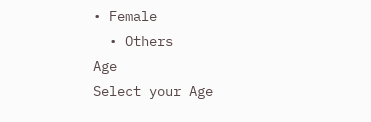• Female
  • Others
Age
Select your Age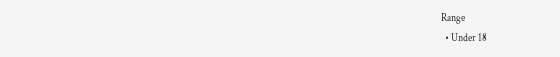Range
  • Under 18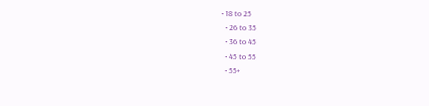• 18 to 25
  • 26 to 35
  • 36 to 45
  • 45 to 55
  • 55+